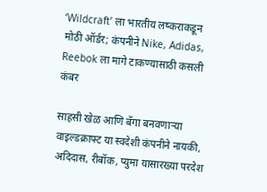‘Wildcraft’ ला भारतीय लष्कराकडून मोठी ऑर्डर; कंपनीने Nike, Adidas, Reebok ला मागे टाकण्यासाठी कसली कंबर

साहसी खेळ आणि बॅगा बनवणाऱ्या वाइल्डक्राफ्ट या स्वदेशी कंपनीने नायकी, अदिदास, रीबॉक, प्युमा यासारख्या परदेश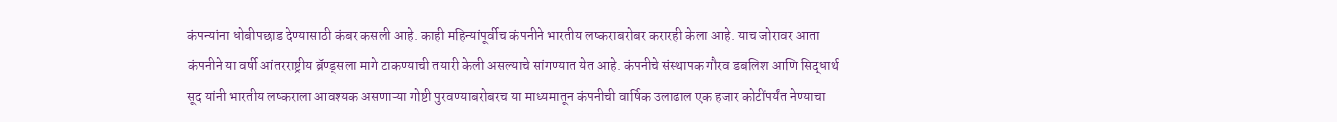कंपन्यांना धोबीपछाड देण्यासाठी कंबर कसली आहे. काही महिन्यांपूर्वीच कंपनीने भारतीय लष्कराबरोबर करारही केला आहे. याच जोरावर आता कंपनीने या वर्षी आंतरराष्ट्रीय ब्रॅण्ड्सला मागे टाकण्याची तयारी केली असल्याचे सांगण्यात येत आहे. कंपनीचे संस्थापक गौरव डबलिश आणि सिद्धार्थ सूद यांनी भारतीय लष्कराला आवश्यक असणाऱ्या गोष्टी पुरवण्याबरोबरच या माध्यमातून कंपनीची वार्षिक उलाढाल एक हजार कोटींपर्यंत नेण्याचा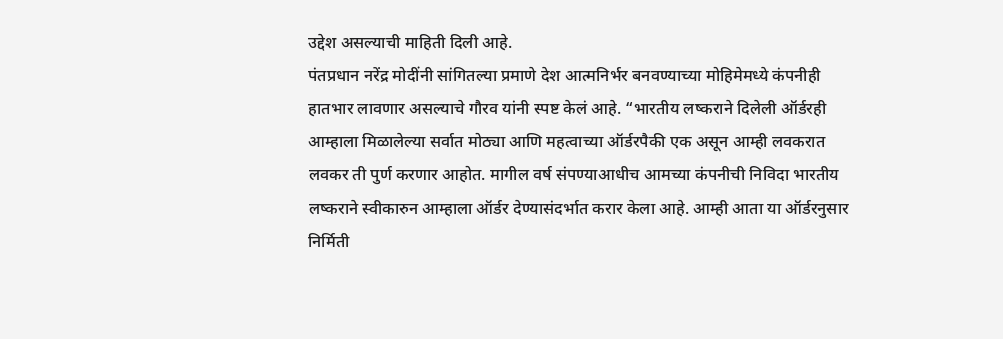उद्देश असल्याची माहिती दिली आहे.
पंतप्रधान नरेंद्र मोदींनी सांगितल्या प्रमाणे देश आत्मनिर्भर बनवण्याच्या मोहिमेमध्ये कंपनीही हातभार लावणार असल्याचे गौरव यांनी स्पष्ट केलं आहे. “भारतीय लष्कराने दिलेली ऑर्डरही आम्हाला मिळालेल्या सर्वात मोठ्या आणि महत्वाच्या ऑर्डरपैकी एक असून आम्ही लवकरात लवकर ती पुर्ण करणार आहोत. मागील वर्ष संपण्याआधीच आमच्या कंपनीची निविदा भारतीय लष्कराने स्वीकारुन आम्हाला ऑर्डर देण्यासंदर्भात करार केला आहे. आम्ही आता या ऑर्डरनुसार निर्मिती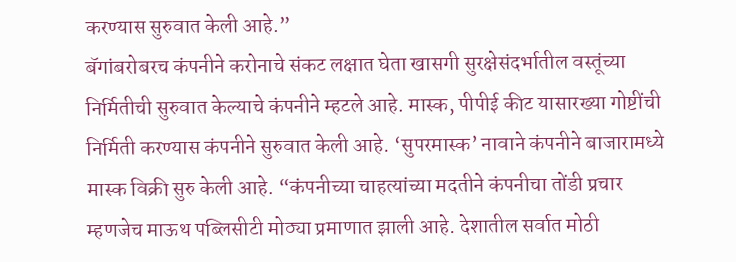करण्यास सुरुवात केली आहे.”
बॅगांबरोबरच कंपनीने करोनाचे संकट लक्षात घेता खासगी सुरक्षेसंदर्भातील वस्तूंच्या निर्मितीची सुरुवात केल्याचे कंपनीने म्हटले आहे. मास्क, पीपीई कीट यासारख्या गोष्टींची निर्मिती करण्यास कंपनीने सुरुवात केली आहे. ‘सुपरमास्क’ नावाने कंपनीने बाजारामध्ये मास्क विक्री सुरु केली आहे. “कंपनीच्या चाहत्यांच्या मदतीने कंपनीचा तोंडी प्रचार म्हणजेच माऊथ पब्लिसीटी मोठ्या प्रमाणात झाली आहे. देशातील सर्वात मोठी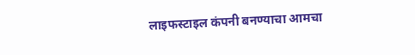लाइफस्टाइल कंपनी बनण्याचा आमचा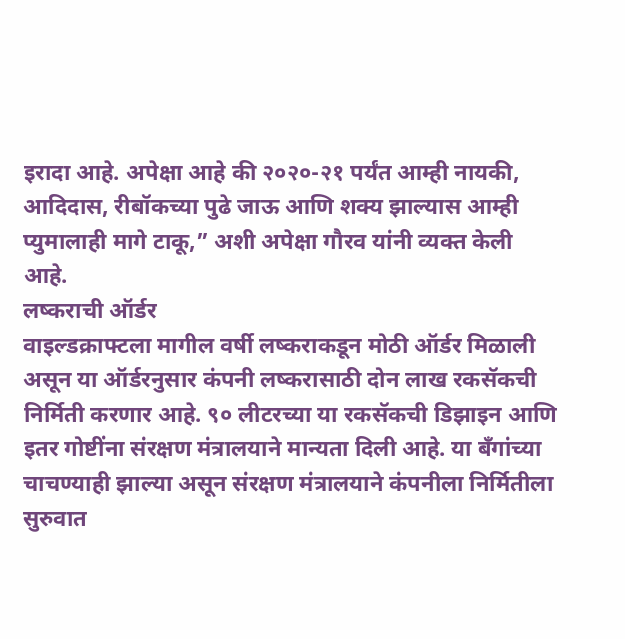इरादा आहे. अपेक्षा आहे की २०२०-२१ पर्यंत आम्ही नायकी, आदिदास, रीबॉकच्या पुढे जाऊ आणि शक्य झाल्यास आम्ही प्युमालाही मागे टाकू,” अशी अपेक्षा गौरव यांनी व्यक्त केली आहे.
लष्कराची ऑर्डर
वाइल्डक्राफ्टला मागील वर्षी लष्कराकडून मोठी ऑर्डर मिळाली असून या ऑर्डरनुसार कंपनी लष्करासाठी दोन लाख रकसॅकची निर्मिती करणार आहे. ९० लीटरच्या या रकसॅकची डिझाइन आणि इतर गोष्टींना संरक्षण मंत्रालयाने मान्यता दिली आहे. या बँगांच्या चाचण्याही झाल्या असून संरक्षण मंत्रालयाने कंपनीला निर्मितीला सुरुवात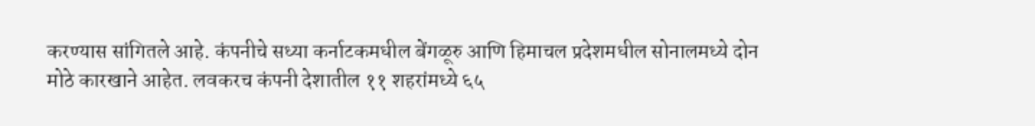करण्यास सांगितले आहे. कंपनीचे सध्या कर्नाटकमधील बेंगळूरु आणि हिमाचल प्रदेशमधील सोनालमध्ये दोन मोठे कारखाने आहेत. लवकरच कंपनी देशातील ११ शहरांमध्ये ६५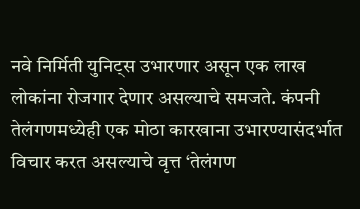नवे निर्मिती युनिट्स उभारणार असून एक लाख लोकांना रोजगार देणार असल्याचे समजते. कंपनी तेलंगणमध्येही एक मोठा कारखाना उभारण्यासंदर्भात विचार करत असल्याचे वृत्त ‘तेलंगण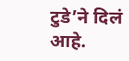टुडे’ने दिलं आहे.